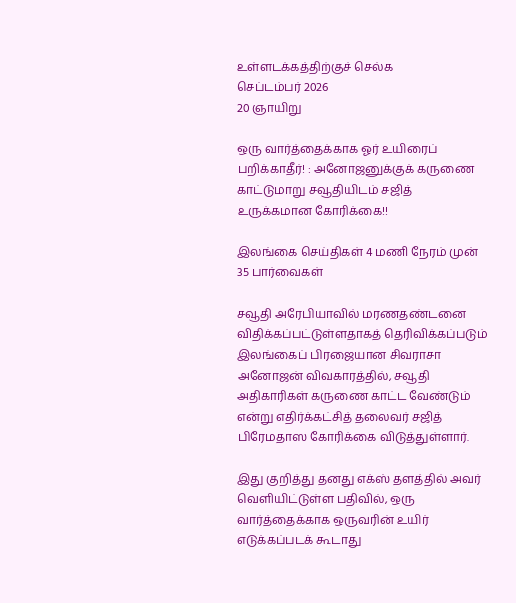உள்ளடக்கத்திற்குச் செல்க
செப்டம்பர் 2026
20 ஞாயிறு

ஒரு வார்த்தைக்காக ஓர் உயிரைப் பறிக்காதீர்! : அனோஜனுக்குக் கருணை காட்டுமாறு சவூதியிடம் சஜித் உருக்கமான கோரிக்கை!!

இலங்கை செய்திகள் 4 மணி நேரம் முன்
35 பார்வைகள்

சவூதி அரேபியாவில் மரணதண்டனை விதிக்கப்பட்டுள்ளதாகத் தெரிவிக்கப்படும் இலங்கைப் பிரஜையான சிவராசா அனோஜன் விவகாரத்தில், சவூதி அதிகாரிகள் கருணை காட்ட வேண்டும் என்று எதிர்க்கட்சித் தலைவர் சஜித் பிரேமதாஸ கோரிக்கை விடுத்துள்ளார்.

இது குறித்து தனது எக்ஸ் தளத்தில் அவர் வெளியிட்டுள்ள பதிவில், ஒரு வார்த்தைக்காக ஒருவரின் உயிர் எடுக்கப்படக் கூடாது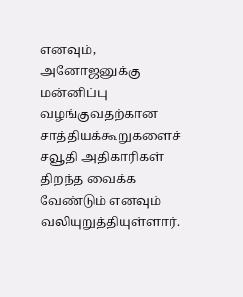எனவும், அனோஜனுக்கு மன்னிப்பு வழங்குவதற்கான சாத்தியக்கூறுகளைச் சவூதி அதிகாரிகள் திறந்த வைக்க வேண்டும் எனவும் வலியுறுத்தியுள்ளார்.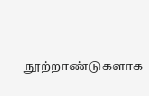நூற்றாண்டுகளாக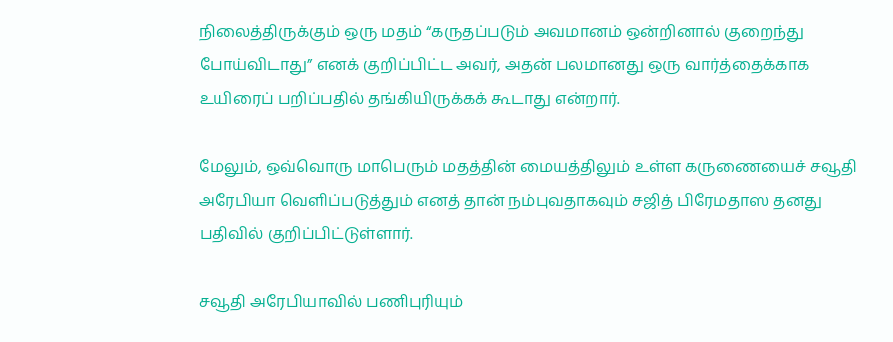நிலைத்திருக்கும் ஒரு மதம் “கருதப்படும் அவமானம் ஒன்றினால் குறைந்து போய்விடாது” எனக் குறிப்பிட்ட அவர், அதன் பலமானது ஒரு வார்த்தைக்காக உயிரைப் பறிப்பதில் தங்கியிருக்கக் கூடாது என்றார்.

மேலும், ஒவ்வொரு மாபெரும் மதத்தின் மையத்திலும் உள்ள கருணையைச் சவூதி அரேபியா வெளிப்படுத்தும் எனத் தான் நம்புவதாகவும் சஜித் பிரேமதாஸ தனது பதிவில் குறிப்பிட்டுள்ளார்.

சவூதி அரேபியாவில் பணிபுரியும்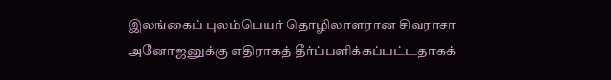இலங்கைப் புலம்பெயர் தொழிலாளரான சிவராசா அனோஜனுக்கு எதிராகத் தீர்ப்பளிக்கப்பட்டதாகக்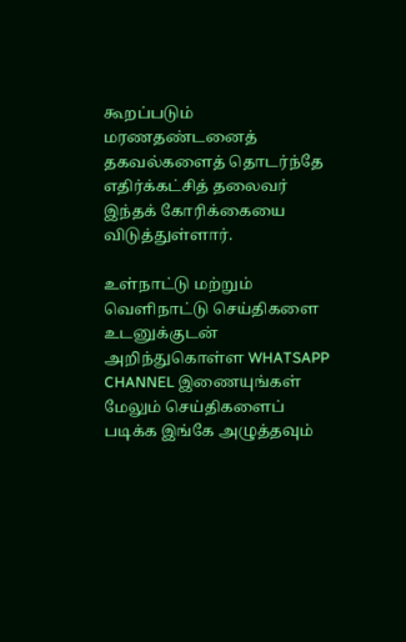கூறப்படும் மரணதண்டனைத் தகவல்களைத் தொடர்ந்தே எதிர்க்கட்சித் தலைவர் இந்தக் கோரிக்கையை விடுத்துள்ளார்.

உள்நாட்டு மற்றும் வெளிநாட்டு செய்திகளை உடனுக்குடன் அறிந்துகொள்ள WHATSAPP CHANNEL இணையுங்கள்
மேலும் செய்திகளைப் படிக்க இங்கே அழுத்தவும்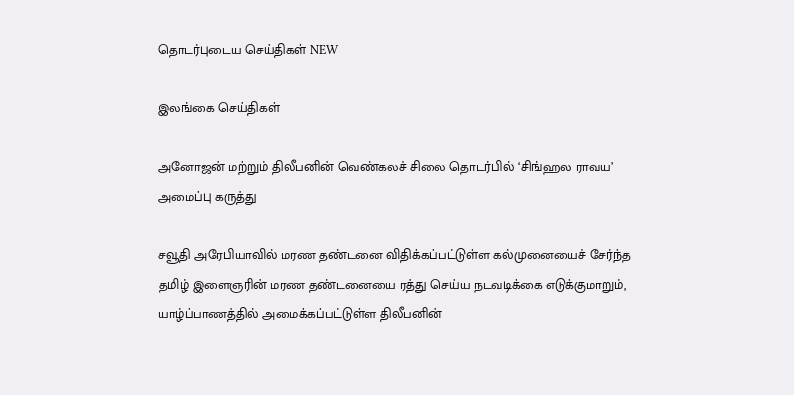தொடர்புடைய செய்திகள் NEW

இலங்கை செய்திகள்

அனோஜன் மற்றும் திலீபனின் வெண்கலச் சிலை தொடர்பில் ‘சிங்ஹல ராவய’ அமைப்பு கருத்து

சவூதி அரேபியாவில் மரண தண்டனை விதிக்கப்பட்டுள்ள கல்முனையைச் சேர்ந்த தமிழ் இளைஞரின் மரண தண்டனையை ரத்து செய்ய நடவடிக்கை எடுக்குமாறும், யாழ்ப்பாணத்தில் அமைக்கப்பட்டுள்ள திலீபனின்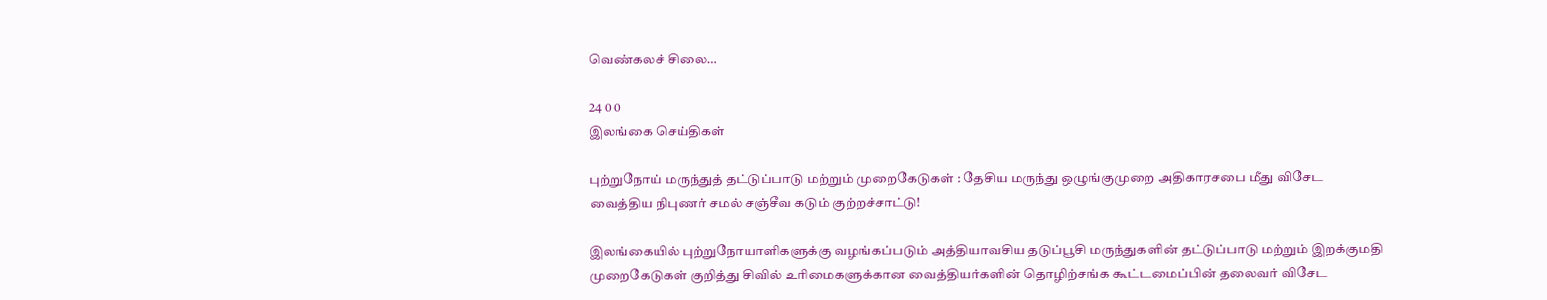வெண்கலச் சிலை…

24 0 0
இலங்கை செய்திகள்

புற்றுநோய் மருந்துத் தட்டுப்பாடு மற்றும் முறைகேடுகள் : தேசிய மருந்து ஒழுங்குமுறை அதிகாரசபை மீது விசேட வைத்திய நிபுணர் சமல் சஞ்சீவ கடும் குற்றச்சாட்டு!

இலங்கையில் புற்றுநோயாளிகளுக்கு வழங்கப்படும் அத்தியாவசிய தடுப்பூசி மருந்துகளின் தட்டுப்பாடு மற்றும் இறக்குமதி முறைகேடுகள் குறித்து சிவில் உரிமைகளுக்கான வைத்தியர்களின் தொழிற்சங்க கூட்டமைப்பின் தலைவர் விசேட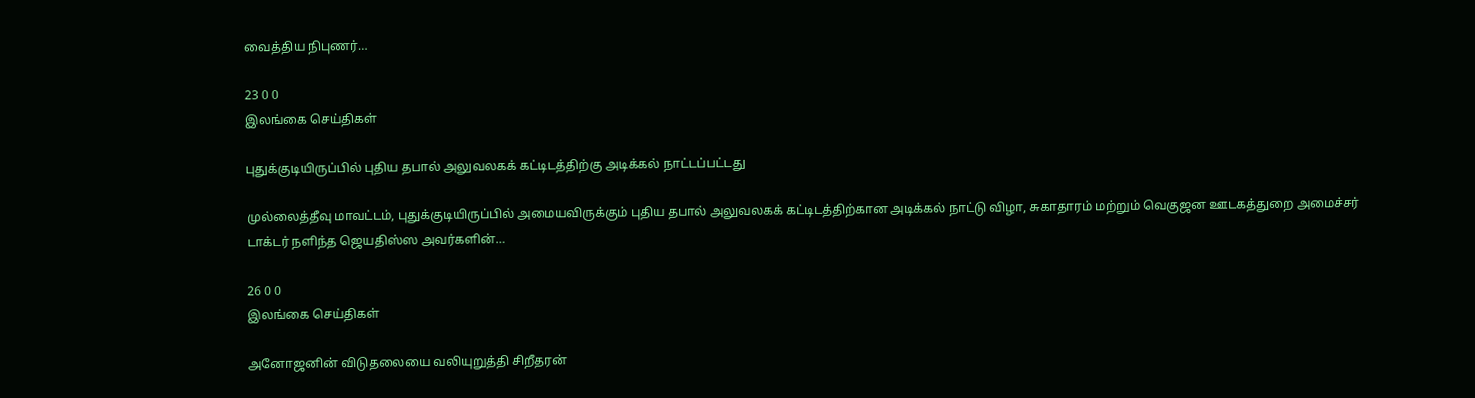வைத்திய நிபுணர்…

23 0 0
இலங்கை செய்திகள்

புதுக்குடியிருப்பில் புதிய தபால் அலுவலகக் கட்டிடத்திற்கு அடிக்கல் நாட்டப்பட்டது

முல்லைத்தீவு மாவட்டம், புதுக்குடியிருப்பில் அமையவிருக்கும் புதிய தபால் அலுவலகக் கட்டிடத்திற்கான அடிக்கல் நாட்டு விழா, சுகாதாரம் மற்றும் வெகுஜன ஊடகத்துறை அமைச்சர் டாக்டர் நளிந்த ஜெயதிஸ்ஸ அவர்களின்…

26 0 0
இலங்கை செய்திகள்

அனோஜனின் விடுதலையை வலியுறுத்தி சிறீதரன்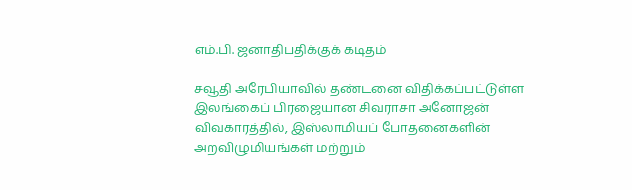எம்.பி. ஜனாதிபதிக்குக் கடிதம்

சவூதி அரேபியாவில் தண்டனை விதிக்கப்பட்டுள்ள இலங்கைப் பிரஜையான சிவராசா அனோஜன் விவகாரத்தில், இஸ்லாமியப் போதனைகளின் அறவிழுமியங்கள் மற்றும்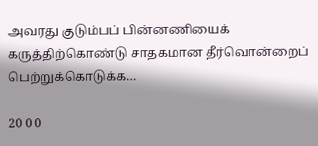அவரது குடும்பப் பின்னணியைக் கருத்திற்கொண்டு சாதகமான தீர்வொன்றைப் பெற்றுக்கொடுக்க…

20 0 0